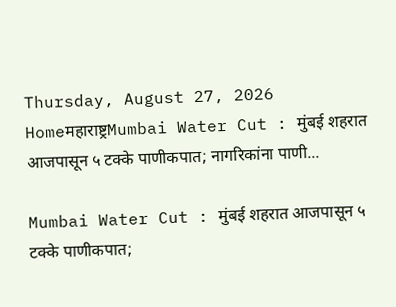Thursday, August 27, 2026
Homeमहाराष्ट्रMumbai Water Cut : मुंबई शहरात आजपासून ५ टक्के पाणीकपात; नागरिकांना पाणी...

Mumbai Water Cut : मुंबई शहरात आजपासून ५ टक्के पाणीकपात;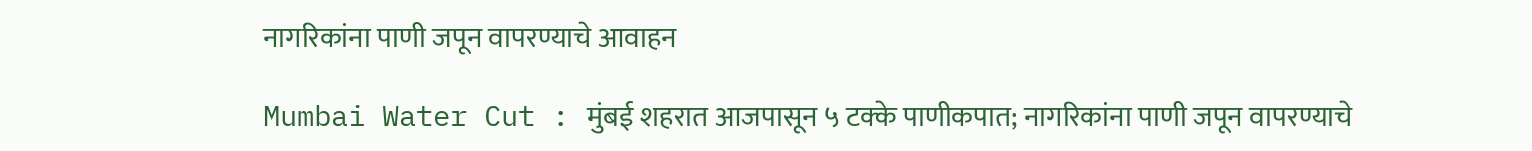नागरिकांना पाणी जपून वापरण्याचे आवाहन

Mumbai Water Cut : मुंबई शहरात आजपासून ५ टक्के पाणीकपात; नागरिकांना पाणी जपून वापरण्याचे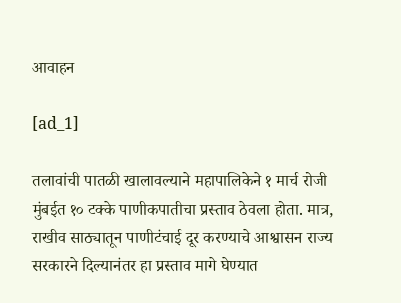आवाहन

[ad_1]

तलावांची पातळी खालावल्याने महापालिकेने १ मार्च रोजी मुंबईत १० टक्के पाणीकपातीचा प्रस्ताव ठेवला होता. मात्र, राखीव साठ्यातून पाणीटंचाई दूर करण्याचे आश्वासन राज्य सरकारने दिल्यानंतर हा प्रस्ताव मागे घेण्यात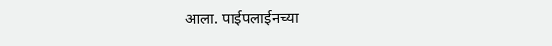आला. पाईपलाईनच्या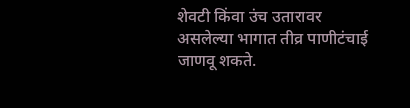शेवटी किंवा उंच उतारावर असलेल्या भागात तीव्र पाणीटंचाई जाणवू शकते.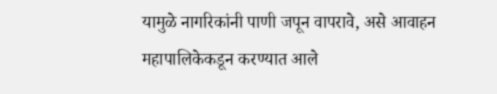यामुळे नागरिकांनी पाणी जपून वापरावे, असे आवाहन महापालिकेकडून करण्यात आले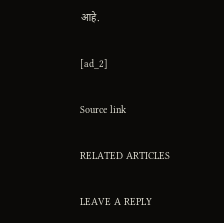आहे.

[ad_2]

Source link

RELATED ARTICLES

LEAVE A REPLY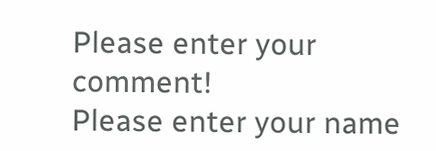Please enter your comment!
Please enter your name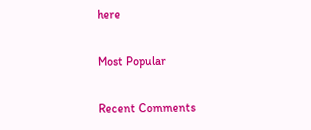here

Most Popular

Recent Comments